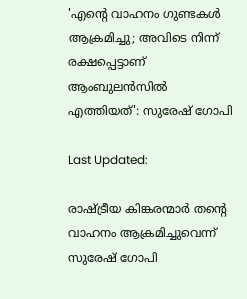'എൻ്റെ വാഹനം ഗുണ്ടകൾ ആക്രമിച്ചു; അവിടെ നിന്ന് രക്ഷപ്പെട്ടാണ് ആംബുലൻസിൽ എത്തിയത്': സുരേഷ് ഗോപി

Last Updated:

രാഷ്ട്രീയ കിങ്കരന്മാർ തന്റെ വാഹനം ആക്രമിച്ചുവെന്ന് സുരേഷ് ഗോപി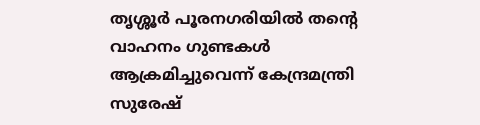തൃശ്ശൂർ പൂരനഗരിയിൽ തന്റെ വാഹനം ഗുണ്ടകൾ ആക്രമിച്ചുവെന്ന് കേന്ദ്രമന്ത്രി സുരേഷ്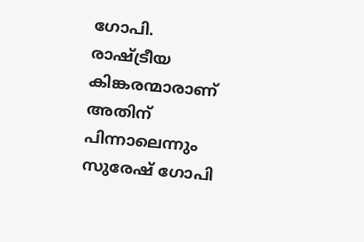ഗോപി. രാഷ്ട്രീയ കിങ്കരന്മാരാണ് അതിന് പിന്നാലെന്നും സുരേഷ് ഗോപി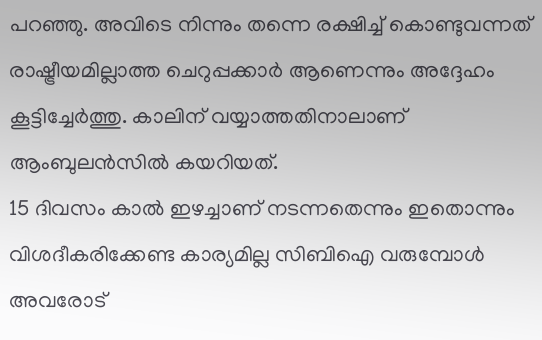പറഞ്ഞു. അവിടെ നിന്നും തന്നെ രക്ഷിച്ച് കൊണ്ടുവന്നത് രാഷ്ട്രീയമില്ലാത്ത ചെറുപ്പക്കാര്‍ ആണെന്നും അദ്ദേഹം കൂട്ടിച്ചേർത്തു. കാലിന് വയ്യാത്തതിനാലാണ് ആംബുലൻസിൽ കയറിയത്.
15 ദിവസം കാൽ ഇഴച്ചാണ് നടന്നതെന്നും ഇതൊന്നും വിശദീകരിക്കേണ്ട കാര്യമില്ല സിബിഐ വരുമ്പോൾ അവരോട്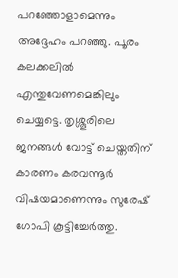പറഞ്ഞോളാമെന്നും അദ്ദേഹം പറഞ്ഞു. പൂരം കലക്കലിൽ എന്തുവേണമെങ്കിലും ചെയ്യട്ടെ. തൃശ്ശൂരിലെ ജനങ്ങൾ വോട്ട് ചെയ്തതിന് കാരണം കരവന്നൂർ വിഷയമാണെന്നും സുരേഷ് ഗോപി കൂട്ടിച്ചേർത്തു.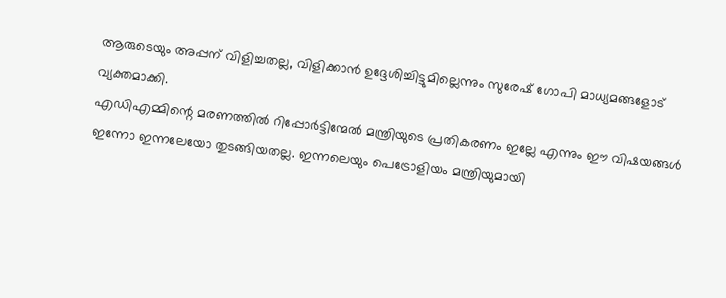ആരുടെയും അപ്പന് വിളിച്ചതല്ല, വിളിക്കാന്‍ ഉദ്ദേശിച്ചിട്ടുമില്ലെന്നും സുരേഷ് ഗോപി മാധ്യമങ്ങളോട് വ്യക്തമാക്കി.
എഡിഎമ്മിന്റെ മരണത്തിൽ റിപ്പോർട്ടിന്മേൽ മന്ത്രിയുടെ പ്രതികരണം ഇല്ലേ എന്നും ഈ വിഷയങ്ങൾ ഇന്നോ ഇന്നലേയോ തുടങ്ങിയതല്ല. ഇന്നലെയും പെട്രോളിയം മന്ത്രിയുമായി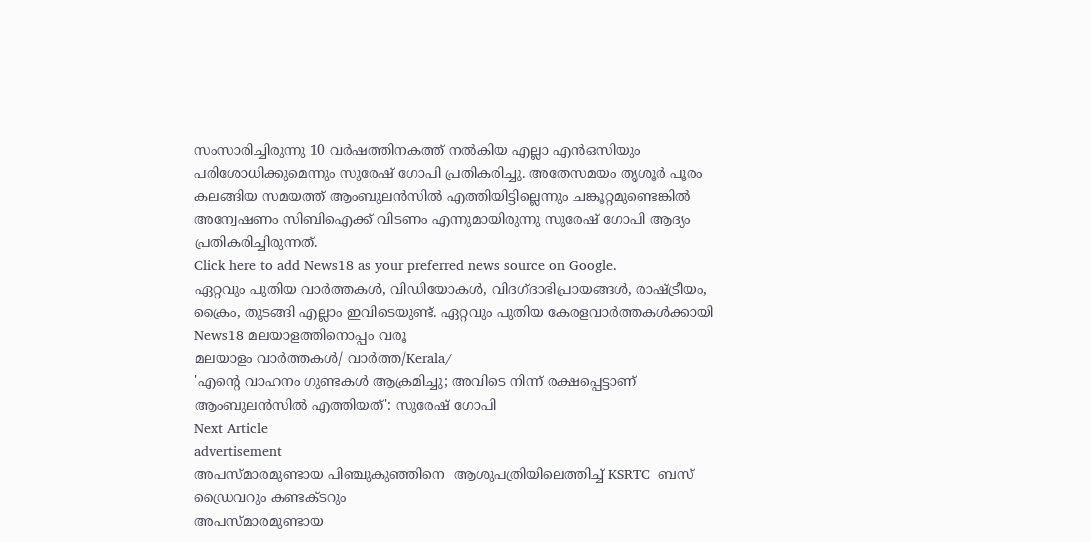സംസാരിച്ചിരുന്നു 10 വർഷത്തിനകത്ത് നൽകിയ എല്ലാ എൻഒസിയും പരിശോധിക്കുമെന്നും സുരേഷ് ഗോപി പ്രതികരിച്ചു. അതേസമയം തൃശൂർ പൂരം കലങ്ങിയ സമയത്ത് ആംബുലൻസിൽ എത്തിയിട്ടില്ലെന്നും ചങ്കൂറ്റമുണ്ടെങ്കിൽ അന്വേഷണം സിബിഐക്ക് വിടണം എന്നുമായിരുന്നു സുരേഷ് ഗോപി ആദ്യം പ്രതികരിച്ചിരുന്നത്.
Click here to add News18 as your preferred news source on Google.
ഏറ്റവും പുതിയ വാർത്തകൾ, വിഡിയോകൾ, വിദഗ്ദാഭിപ്രായങ്ങൾ, രാഷ്ട്രീയം, ക്രൈം, തുടങ്ങി എല്ലാം ഇവിടെയുണ്ട്. ഏറ്റവും പുതിയ കേരളവാർത്തകൾക്കായി News18 മലയാളത്തിനൊപ്പം വരൂ
മലയാളം വാർത്തകൾ/ വാർത്ത/Kerala/
'എൻ്റെ വാഹനം ഗുണ്ടകൾ ആക്രമിച്ചു; അവിടെ നിന്ന് രക്ഷപ്പെട്ടാണ് ആംബുലൻസിൽ എത്തിയത്': സുരേഷ് ഗോപി
Next Article
advertisement
അപസ്മാരമുണ്ടായ പിഞ്ചുകുഞ്ഞിനെ  ആശുപത്രിയിലെത്തിച്ച് KSRTC  ബസ് ഡ്രൈവറും കണ്ടക്ടറും
അപസ്മാരമുണ്ടായ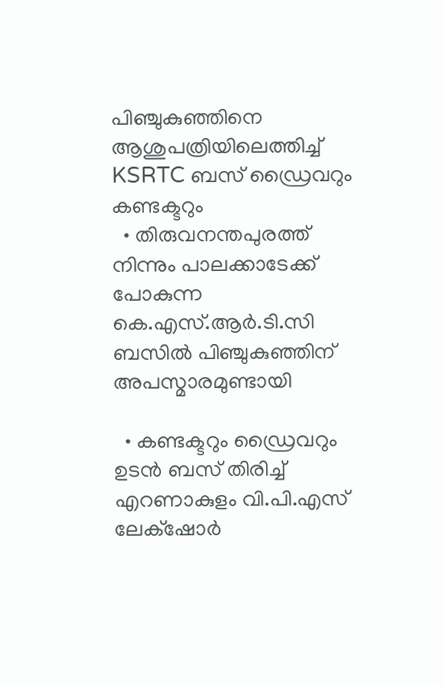പിഞ്ചുകുഞ്ഞിനെ ആശുപത്രിയിലെത്തിച്ച് KSRTC ബസ് ഡ്രൈവറും കണ്ടക്ടറും
  • തിരുവനന്തപുരത്ത് നിന്നും പാലക്കാടേക്ക് പോകുന്ന കെ.എസ്.ആർ.ടി.സി ബസിൽ പിഞ്ചുകുഞ്ഞിന് അപസ്മാരമുണ്ടായി

  • കണ്ടക്ടറും ഡ്രൈവറും ഉടൻ ബസ് തിരിച്ച് എറണാകുളം വി.പി.എസ് ലേക്‌ഷോർ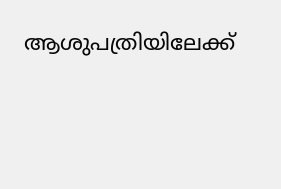ആശുപത്രിയിലേക്ക്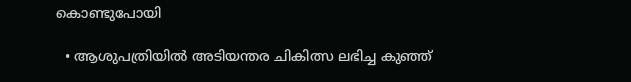കൊണ്ടുപോയി

  • ആശുപത്രിയിൽ അടിയന്തര ചികിത്സ ലഭിച്ച കുഞ്ഞ്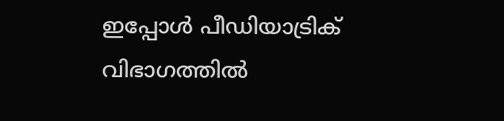ഇപ്പോൾ പീഡിയാട്രിക് വിഭാഗത്തിൽ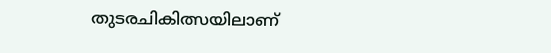തുടരചികിത്സയിലാണ്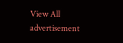View All
advertisement